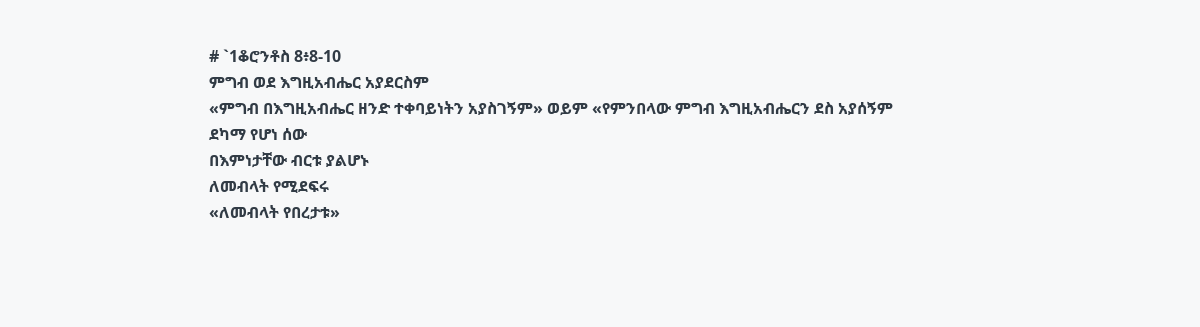# `1ቆሮንቶስ 8፥8-10
ምግብ ወደ እግዚአብሔር አያደርስም
«ምግብ በእግዚአብሔር ዘንድ ተቀባይነትን አያስገኝም» ወይም «የምንበላው ምግብ እግዚአብሔርን ደስ አያሰኝም
ደካማ የሆነ ሰው
በእምነታቸው ብርቱ ያልሆኑ
ለመብላት የሚደፍሩ
«ለመብላት የበረታቱ»